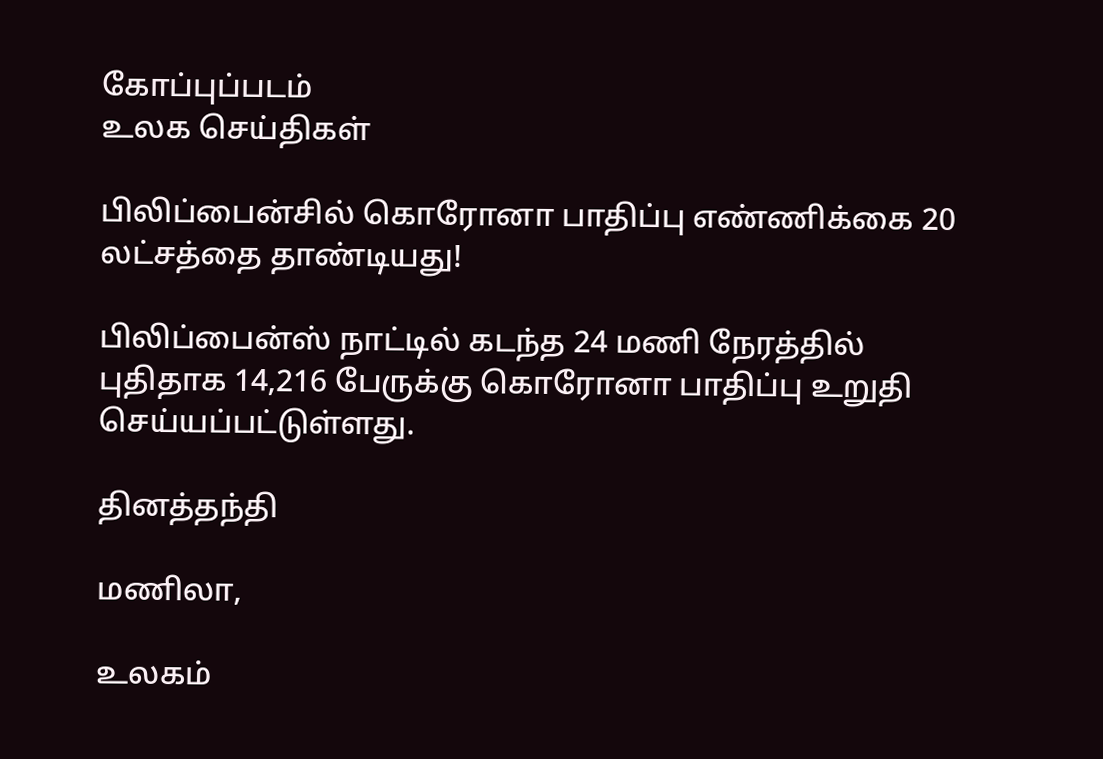கோப்புப்படம்
உலக செய்திகள்

பிலிப்பைன்சில் கொரோனா பாதிப்பு எண்ணிக்கை 20 லட்சத்தை தாண்டியது!

பிலிப்பைன்ஸ் நாட்டில் கடந்த 24 மணி நேரத்தில் புதிதாக 14,216 பேருக்கு கொரோனா பாதிப்பு உறுதி செய்யப்பட்டுள்ளது.

தினத்தந்தி

மணிலா,

உலகம்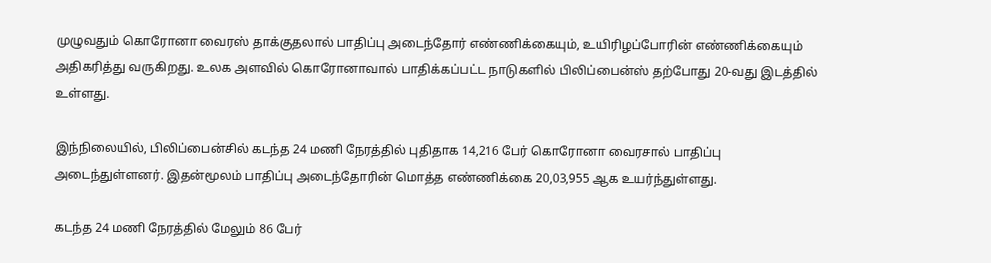முழுவதும் கொரோனா வைரஸ் தாக்குதலால் பாதிப்பு அடைந்தோர் எண்ணிக்கையும், உயிரிழப்போரின் எண்ணிக்கையும் அதிகரித்து வருகிறது. உலக அளவில் கொரோனாவால் பாதிக்கப்பட்ட நாடுகளில் பிலிப்பைன்ஸ் தற்போது 20-வது இடத்தில் உள்ளது.

இந்நிலையில், பிலிப்பைன்சில் கடந்த 24 மணி நேரத்தில் புதிதாக 14,216 பேர் கொரோனா வைரசால் பாதிப்பு அடைந்துள்ளனர். இதன்மூலம் பாதிப்பு அடைந்தோரின் மொத்த எண்ணிக்கை 20,03,955 ஆக உயர்ந்துள்ளது.

கடந்த 24 மணி நேரத்தில் மேலும் 86 பேர்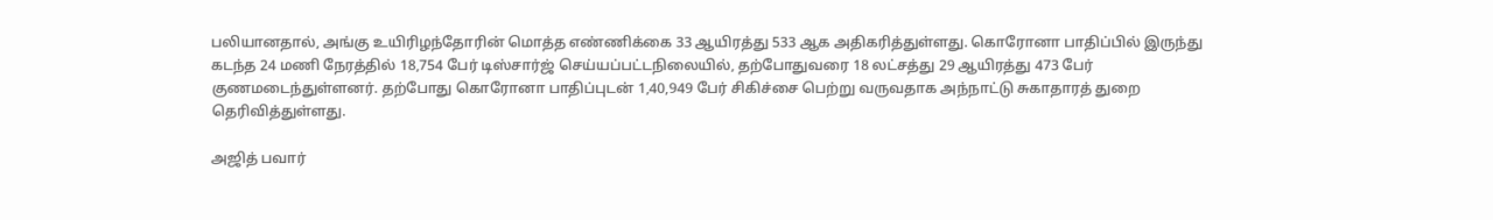பலியானதால், அங்கு உயிரிழந்தோரின் மொத்த எண்ணிக்கை 33 ஆயிரத்து 533 ஆக அதிகரித்துள்ளது. கொரோனா பாதிப்பில் இருந்து கடந்த 24 மணி நேரத்தில் 18,754 பேர் டிஸ்சார்ஜ் செய்யப்பட்டநிலையில், தற்போதுவரை 18 லட்சத்து 29 ஆயிரத்து 473 பேர் குணமடைந்துள்ளனர். தற்போது கொரோனா பாதிப்புடன் 1,40,949 பேர் சிகிச்சை பெற்று வருவதாக அந்நாட்டு சுகாதாரத் துறை தெரிவித்துள்ளது.

அஜித் பவார்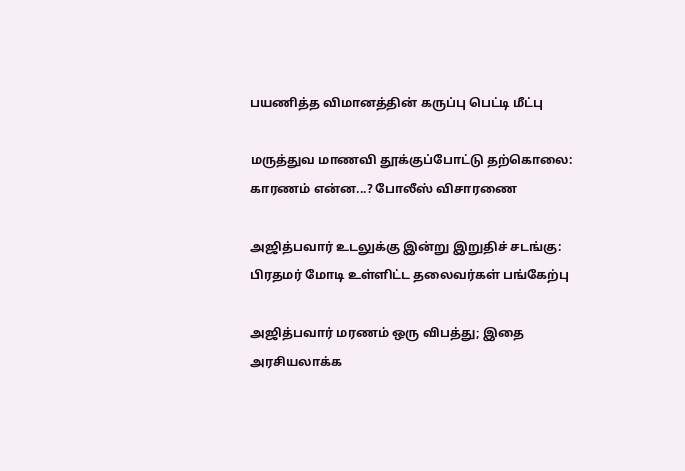பயணித்த விமானத்தின் கருப்பு பெட்டி மீட்பு

மருத்துவ மாணவி தூக்குப்போட்டு தற்கொலை: காரணம் என்ன...? போலீஸ் விசாரணை

அஜித்பவார் உடலுக்கு இன்று இறுதிச் சடங்கு: பிரதமர் மோடி உள்ளிட்ட தலைவர்கள் பங்கேற்பு

அஜித்பவார் மரணம் ஒரு விபத்து; இதை அரசியலாக்க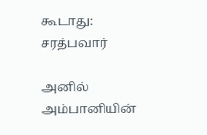கூடாது: சரத்பவார்

அனில் அம்பானியின்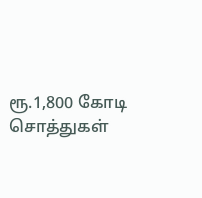ரூ.1,800 கோடி சொத்துகள்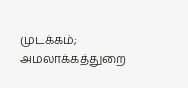முடக்கம்; அமலாக்கத்துறை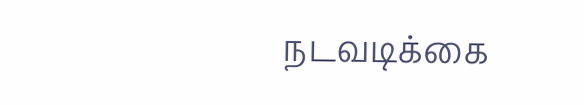நடவடிக்கை